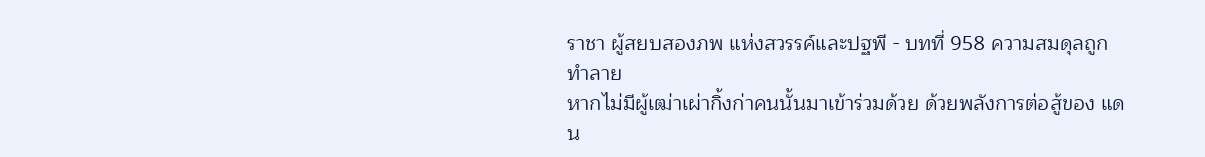ราชา ผู้สยบสองภพ แห่งสวรรค์และปฐพี - บทที่ 958 ความสมดุลถูกทำลาย
หากไม่มีผู้เฒ่าเผ่ากิ้งก่าคนนั้นมาเข้าร่วมด้วย ด้วยพลังการต่อสู้ของ แดน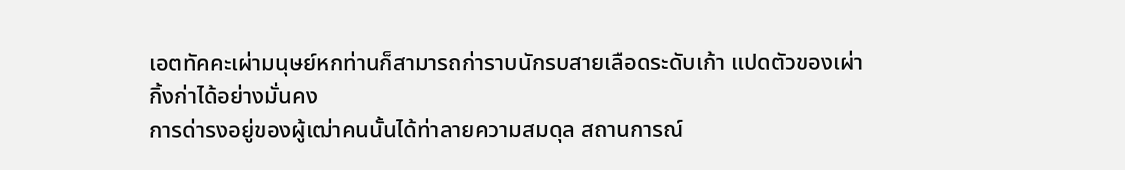เอตทัคคะเผ่ามนุษย์หกท่านก็สามารถก่าราบนักรบสายเลือดระดับเก้า แปดตัวของเผ่ากิ้งก่าได้อย่างมั่นคง
การด่ารงอยู่ของผู้เฒ่าคนนั้นได้ท่าลายความสมดุล สถานการณ์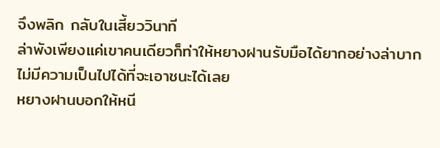จึงพลิก กลับในเสี้ยววินาที
ล่าพังเพียงแค่เขาคนเดียวก็ท่าให้หยางฝานรับมือได้ยากอย่างล่าบาก ไม่มีความเป็นไปได้ที่จะเอาชนะได้เลย
หยางฝานบอกให้หนี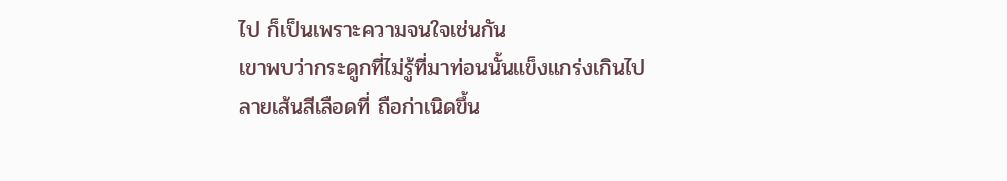ไป ก็เป็นเพราะความจนใจเช่นกัน
เขาพบว่ากระดูกที่ไม่รู้ที่มาท่อนนั้นแข็งแกร่งเกินไป ลายเส้นสีเลือดที่ ถือก่าเนิดขึ้น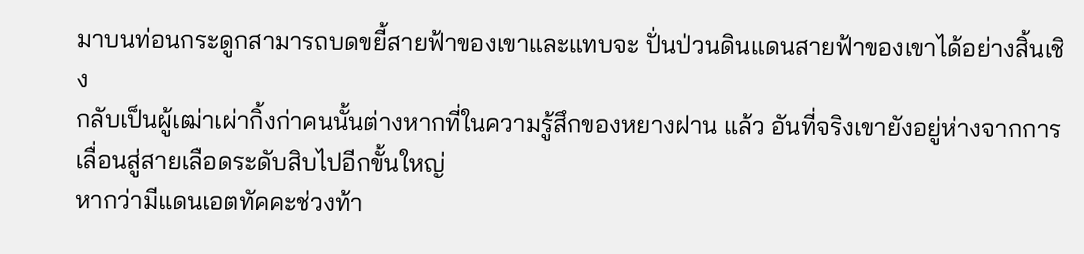มาบนท่อนกระดูกสามารถบดขยี้สายฟ้าของเขาและแทบจะ ปั่นป่วนดินแดนสายฟ้าของเขาได้อย่างสิ้นเชิง
กลับเป็นผู้เฒ่าเผ่ากิ้งก่าคนนั้นต่างหากที่ในความรู้สึกของหยางฝาน แล้ว อันที่จริงเขายังอยู่ห่างจากการเลื่อนสู่สายเลือดระดับสิบไปอีกขั้นใหญ่
หากว่ามีแดนเอตทัคคะช่วงท้า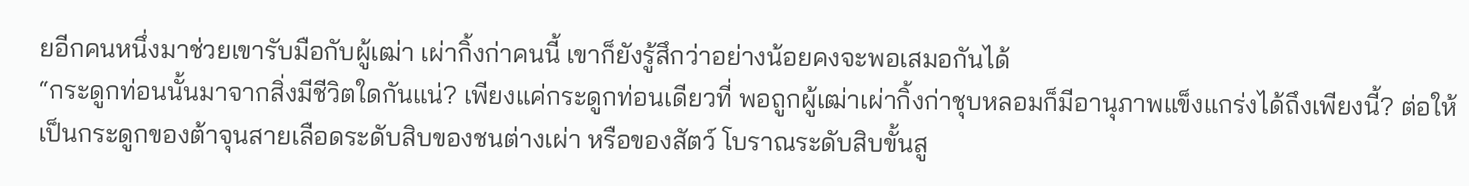ยอีกคนหนึ่งมาช่วยเขารับมือกับผู้เฒ่า เผ่ากิ้งก่าคนนี้ เขาก็ยังรู้สึกว่าอย่างน้อยคงจะพอเสมอกันได้
“กระดูกท่อนนั้นมาจากสิ่งมีชีวิตใดกันแน่? เพียงแค่กระดูกท่อนเดียวที่ พอถูกผู้เฒ่าเผ่ากิ้งก่าชุบหลอมก็มีอานุภาพแข็งแกร่งได้ถึงเพียงนี้? ต่อให้ เป็นกระดูกของต้าจุนสายเลือดระดับสิบของชนต่างเผ่า หรือของสัตว์ โบราณระดับสิบขั้นสู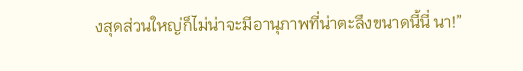งสุดส่วนใหญ่ก็ไม่น่าจะมีอานุภาพที่น่าตะลึงขนาดนี้นี่ นา!”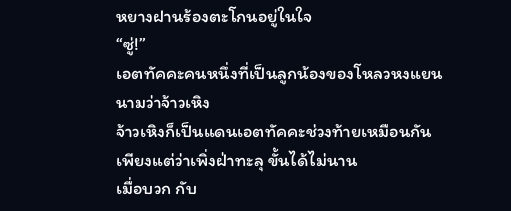หยางฝานร้องตะโกนอยู่ในใจ
“ซู่!”
เอตทัคคะคนหนึ่งที่เป็นลูกน้องของโหลวหงแยน นามว่าจ้าวเหิง
จ้าวเหิงก็เป็นแดนเอตทัคคะช่วงท้ายเหมือนกัน เพียงแต่ว่าเพิ่งฝ่าทะลุ ขั้นได้ไม่นาน
เมื่อบวก กับ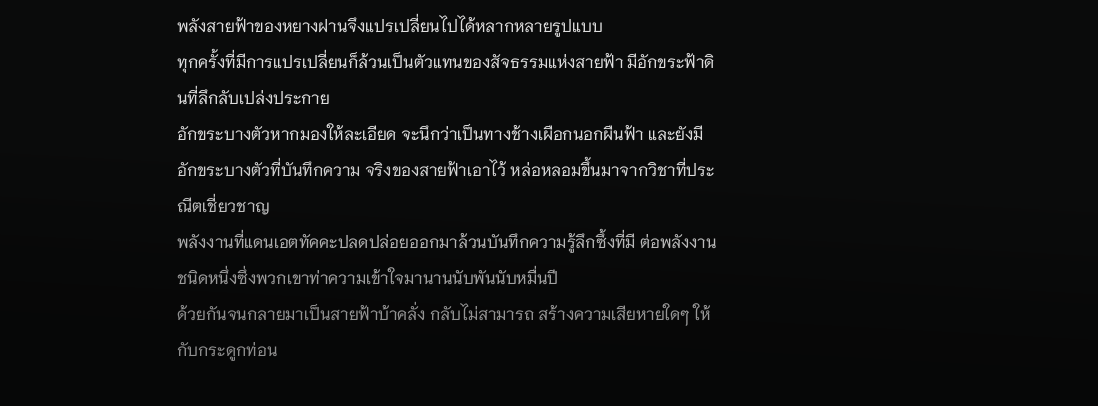พลังสายฟ้าของหยางฝานจึงแปรเปลี่ยนไปได้หลากหลายรูปแบบ
ทุกครั้งที่มีการแปรเปลี่ยนก็ล้วนเป็นตัวแทนของสัจธรรมแห่งสายฟ้า มีอักขระฟ้าดินที่ลึกลับเปล่งประกาย
อักขระบางตัวหากมองให้ละเอียด จะนึกว่าเป็นทางช้างเผือกนอกผืนฟ้า และยังมีอักขระบางตัวที่บันทึกความ จริงของสายฟ้าเอาไว้ หล่อหลอมขึ้นมาจากวิชาที่ประณีตเชี่ยวชาญ
พลังงานที่แดนเอตทัคคะปลดปล่อยออกมาล้วนบันทึกความรู้ลึกซึ้งที่มี ต่อพลังงานชนิดหนึ่งซึ่งพวกเขาท่าความเข้าใจมานานนับพันนับหมื่นปี
ด้วยกันจนกลายมาเป็นสายฟ้าบ้าคลั่ง กลับไม่สามารถ สร้างความเสียหายใดๆ ให้กับกระดูกท่อน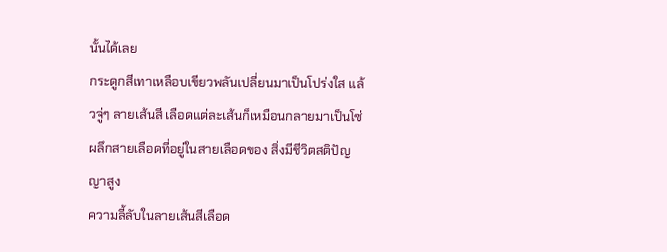นั้นได้เลย
กระดูกสีเทาเหลือบเขียวพลันเปลี่ยนมาเป็นโปร่งใส แล้วจู่ๆ ลายเส้นสี เลือดแต่ละเส้นก็เหมือนกลายมาเป็นโซ่ผลึกสายเลือดที่อยู่ในสายเลือดของ สิ่งมีชีวิตสติปัญญาสูง
ความลี้ลับในลายเส้นสีเลือด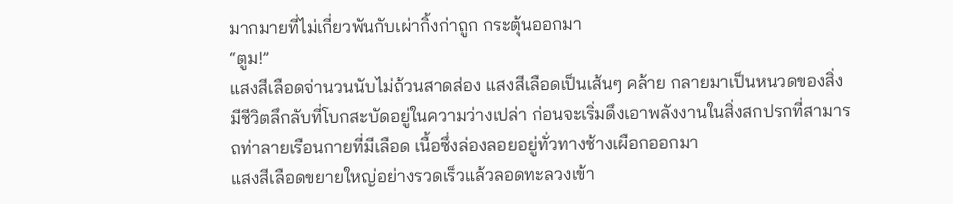มากมายที่ไม่เกี่ยวพันกับเผ่ากิ้งก่าถูก กระตุ้นออกมา
“ตูม!”
แสงสีเลือดจ่านวนนับไม่ถ้วนสาดส่อง แสงสีเลือดเป็นเส้นๆ คล้าย กลายมาเป็นหนวดของสิ่งมีชีวิตลึกลับที่โบกสะบัดอยู่ในความว่างเปล่า ก่อนจะเริ่มดึงเอาพลังงานในสิ่งสกปรกที่สามารถท่าลายเรือนกายที่มีเลือด เนื้อซึ่งล่องลอยอยู่ทั่วทางช้างเผือกออกมา
แสงสีเลือดขยายใหญ่อย่างรวดเร็วแล้วลอดทะลวงเข้า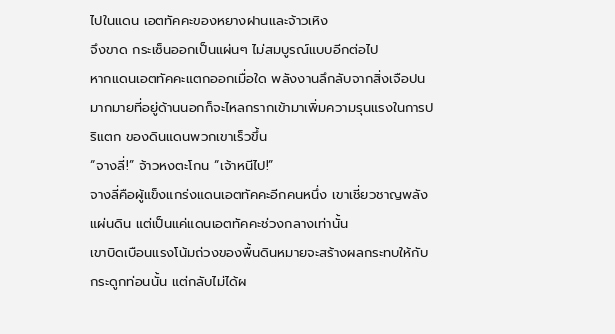ไปในแดน เอตทัคคะของหยางฝานและจ้าวเหิง
จึงขาด กระเซ็นออกเป็นแผ่นๆ ไม่สมบูรณ์แบบอีกต่อไป
หากแดนเอตทัคคะแตกออกเมื่อใด พลังงานลึกลับจากสิ่งเจือปน มากมายที่อยู่ด้านนอกก็จะไหลกรากเข้ามาเพิ่มความรุนแรงในการปริแตก ของดินแดนพวกเขาเร็วขึ้น
“จางลี่!” จ้าวหงตะโกน “เจ้าหนีไป!”
จางลี่คือผู้แข็งแกร่งแดนเอตทัคคะอีกคนหนึ่ง เขาเชี่ยวชาญพลัง แผ่นดิน แต่เป็นแค่แดนเอตทัคคะช่วงกลางเท่านั้น
เขาบิดเบือนแรงโน้มถ่วงของพื้นดินหมายจะสร้างผลกระทบให้กับ กระดูกท่อนนั้น แต่กลับไม่ได้ผ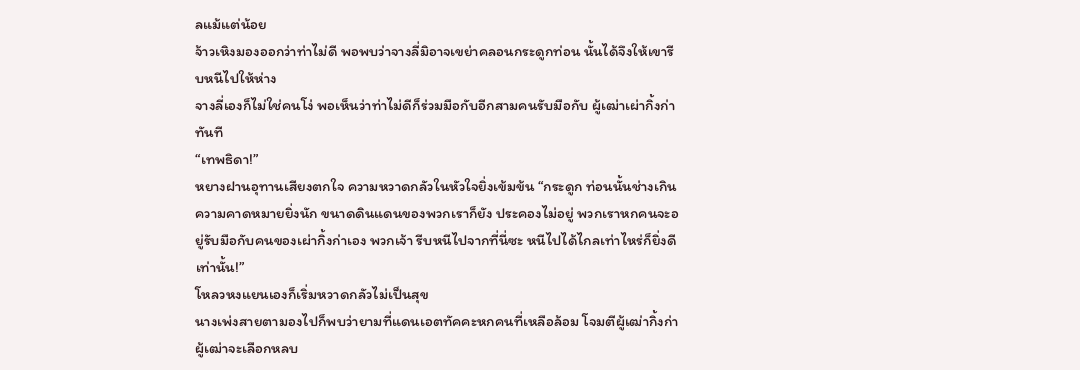ลแม้แต่น้อย
จ้าวเหิงมองออกว่าท่าไม่ดี พอพบว่าจางลี่มิอาจเขย่าคลอนกระดูกท่อน นั้นได้จึงให้เขารีบหนีไปให้ห่าง
จางลี่เองก็ไม่ใช่คนโง่ พอเห็นว่าท่าไม่ดีก็ร่วมมือกับอีกสามคนรับมือกับ ผู้เฒ่าเผ่ากิ้งก่าทันที
“เทพธิดา!”
หยางฝานอุทานเสียงตกใจ ความหวาดกลัวในหัวใจยิ่งเข้มข้น “กระดูก ท่อนนั้นช่างเกินความคาดหมายยิ่งนัก ขนาดดินแดนของพวกเราก็ยัง ประคองไม่อยู่ พวกเราหกคนจะอยู่รับมือกับคนของเผ่ากิ้งก่าเอง พวกเจ้า รีบหนีไปจากที่นี่ซะ หนีไปได้ไกลเท่าไหร่ก็ยิ่งดีเท่านั้น!”
โหลวหงแยนเองก็เริ่มหวาดกลัวไม่เป็นสุข
นางเพ่งสายตามองไปก็พบว่ายามที่แดนเอตทัคคะหกคนที่เหลือล้อม โจมตีผู้เฒ่ากิ้งก่า ผู้เฒ่าจะเลือกหลบ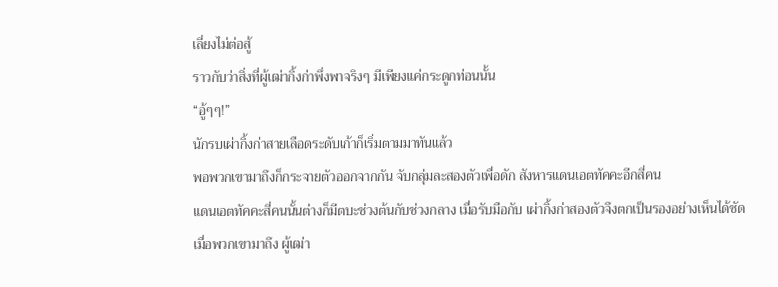เลี่ยงไม่ต่อสู้
ราวกับว่าสิ่งที่ผู้เฒ่ากิ้งก่าพึ่งพาจริงๆ มีเพียงแค่กระดูกท่อนนั้น
“อู้ๆๆ!”
นักรบเผ่ากิ้งก่าสายเลือดระดับเก้าก็เริ่มตามมาทันแล้ว
พอพวกเขามาถึงก็กระจายตัวออกจากกัน จับกลุ่มละสองตัวเพื่อดัก สังหารแดนเอตทัคคะอีกสี่คน
แดนเอตทัคคะสี่คนนั้นต่างก็มีตบะช่วงต้นกับช่วงกลาง เมื่อรับมือกับ เผ่ากิ้งก่าสองตัวจึงตกเป็นรองอย่างเห็นได้ชัด
เมื่อพวกเขามาถึง ผู้เฒ่า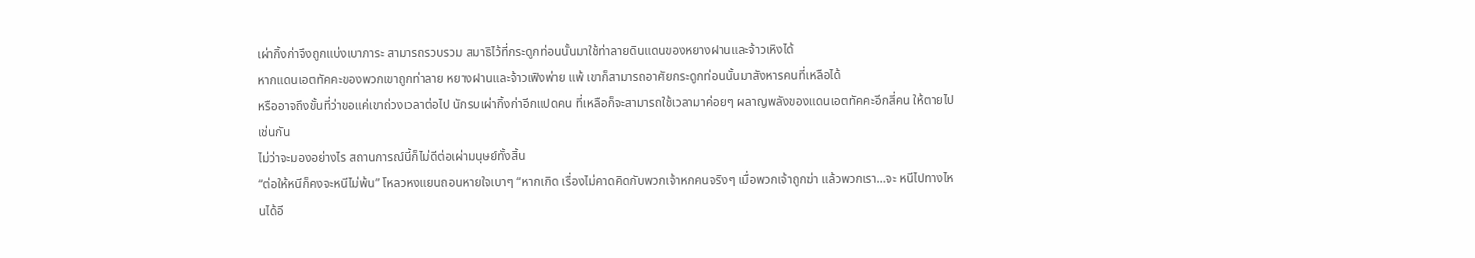เผ่ากิ้งก่าจึงถูกแบ่งเบาภาระ สามารถรวบรวม สมาธิไว้ที่กระดูกท่อนนั้นมาใช้ท่าลายดินแดนของหยางฝานและจ้าวเหิงได้
หากแดนเอตทัคคะของพวกเขาถูกท่าลาย หยางฝานและจ้าวเฟิงพ่าย แพ้ เขาก็สามารถอาศัยกระดูกท่อนนั้นมาสังหารคนที่เหลือได้
หรืออาจถึงขั้นที่ว่าขอแค่เขาถ่วงเวลาต่อไป นักรบเผ่ากิ้งก่าอีกแปดคน ที่เหลือก็จะสามารถใช้เวลามาค่อยๆ ผลาญพลังของแดนเอตทัคคะอีกสี่คน ให้ตายไปเช่นกัน
ไม่ว่าจะมองอย่างไร สถานการณ์นี้ก็ไม่ดีต่อเผ่ามนุษย์ทั้งสิ้น
“ต่อให้หนีก็คงจะหนีไม่พ้น” โหลวหงแยนถอนหายใจเบาๆ “หากเกิด เรื่องไม่คาดคิดกับพวกเจ้าหกคนจริงๆ เมื่อพวกเจ้าถูกฆ่า แล้วพวกเรา…จะ หนีไปทางไหนได้อี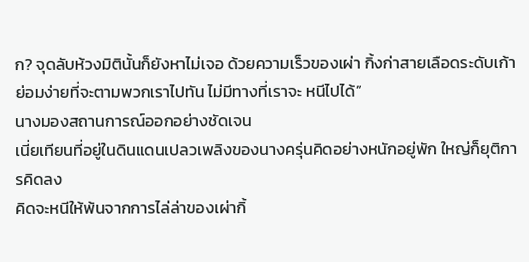ก? จุดลับห้วงมิตินั้นก็ยังหาไม่เจอ ด้วยความเร็วของเผ่า กิ้งก่าสายเลือดระดับเก้าย่อมง่ายที่จะตามพวกเราไปทัน ไม่มีทางที่เราจะ หนีไปได้”
นางมองสถานการณ์ออกอย่างชัดเจน
เนี่ยเทียนที่อยู่ในดินแดนเปลวเพลิงของนางครุ่นคิดอย่างหนักอยู่พัก ใหญ่ก็ยุติการคิดลง
คิดจะหนีให้พ้นจากการไล่ล่าของเผ่ากิ้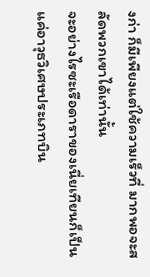งก่า ก็มีเพียงแต่ใช้ความเร็วที่ มากพอจะสลัดพวกเขาได้เท่านั้น
จะอย่างไรซะเรือดาราของเนี่ยเทียนก็เป็นแค่อาวุธวิเศษประเภทบิน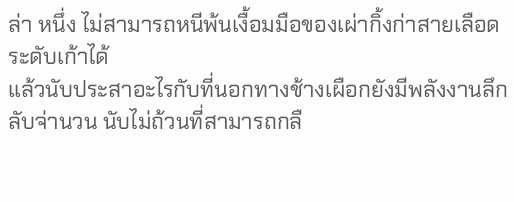ล่า หนึ่ง ไม่สามารถหนีพ้นเงื้อมมือของเผ่ากิ้งก่าสายเลือดระดับเก้าได้
แล้วนับประสาอะไรกับที่นอกทางช้างเผือกยังมีพลังงานลึกลับจ่านวน นับไม่ถ้วนที่สามารถกลื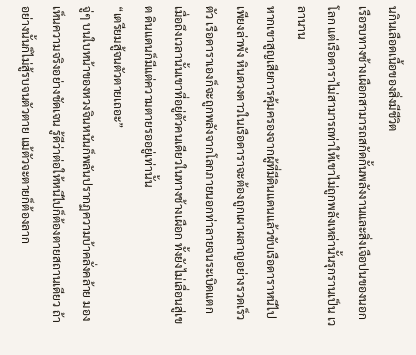นกินเลือดเนื้อของสิ่งมีชีวิต
เรือรบทางช้างเผือกสามารถสกัดกั้นพลังงานและสิ่งเจือปนของนอก โลก แต่เรือดาราไม่สามารถท่าให้เขาไม่ถูกพลังเหล่านั้นรุกรานเป็น เวลานาน
หากเขาสูญเสียการคุ้มครองจากผู้ที่มีดินแดนแล้วขับเรือดาราหนีไป เพียงล่าพัง หินดวงดาวในเรือดาราจะต้องถูกเผาผลาญอย่างรวดเร็ว ตัว เรือดาราเองก็จะถูกพลังจากโลกภายนอกท่าลายจนระเบิดแตก
เมื่อถึงเวลานั้นเขาที่อยู่ตัวคนเดียวในทางช้างเผือก ทั้งยังไม่เลื่อนสู่เขต ดินแดนก็มีแต่ความตายรออยู่เท่านั้น
“เตรียมสู้จนตัวตายเถอะ”
จู่ๆ บนใบหน้าของหวงจินหนันก็พลันปรากฏความบ้าคลั่งคล้าย มองเห็นความจริงอย่างชัดเจน รู้ดีว่าต่อให้หนีไปก็ต้องตายสถานเดียว ถ้า อย่างนั้นก็ไม่สู้รบจนตัวตาย แม้ตัวจะตายก็ต้องลาก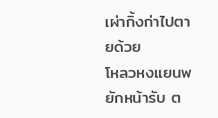เผ่ากิ้งก่าไปตายด้วย
โหลวหงแยนพยักหน้ารับ ต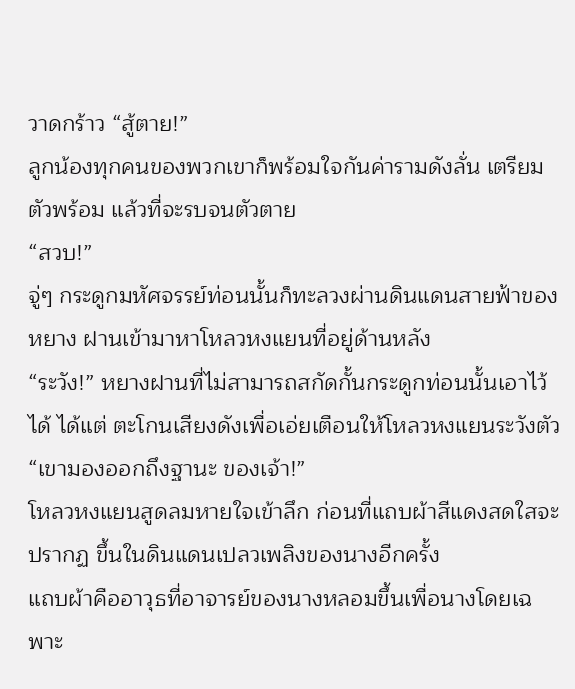วาดกร้าว “สู้ตาย!”
ลูกน้องทุกคนของพวกเขาก็พร้อมใจกันค่ารามดังลั่น เตรียมตัวพร้อม แล้วที่จะรบจนตัวตาย
“สวบ!”
จู่ๆ กระดูกมหัศจรรย์ท่อนนั้นก็ทะลวงผ่านดินแดนสายฟ้าของหยาง ฝานเข้ามาหาโหลวหงแยนที่อยู่ด้านหลัง
“ระวัง!” หยางฝานที่ไม่สามารถสกัดกั้นกระดูกท่อนนั้นเอาไว้ได้ ได้แต่ ตะโกนเสียงดังเพื่อเอ่ยเตือนให้โหลวหงแยนระวังตัว “เขามองออกถึงฐานะ ของเจ้า!”
โหลวหงแยนสูดลมหายใจเข้าลึก ก่อนที่แถบผ้าสีแดงสดใสจะปรากฏ ขึ้นในดินแดนเปลวเพลิงของนางอีกครั้ง
แถบผ้าคืออาวุธที่อาจารย์ของนางหลอมขึ้นเพื่อนางโดยเฉพาะ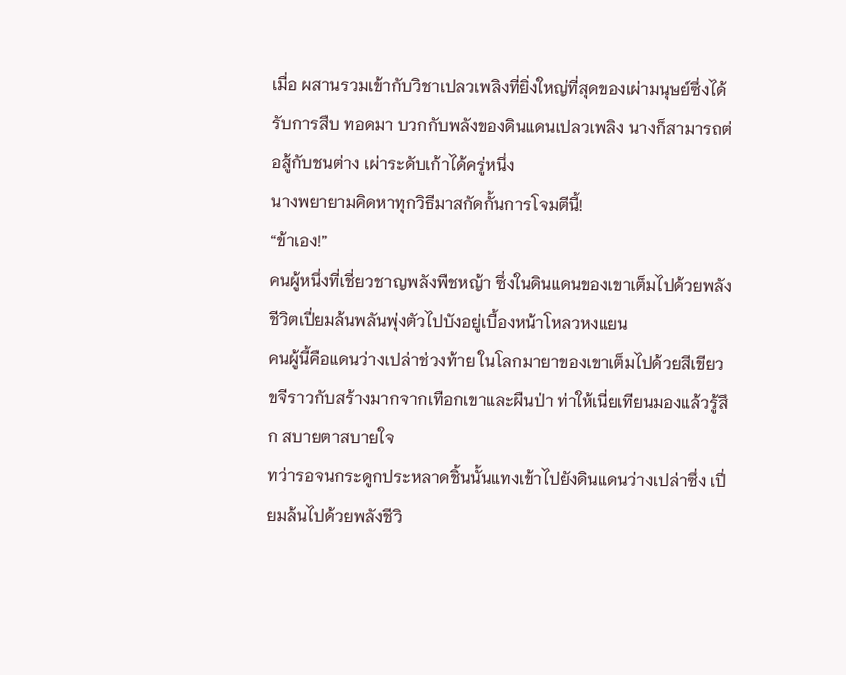เมื่อ ผสานรวมเข้ากับวิชาเปลวเพลิงที่ยิ่งใหญ่ที่สุดของเผ่ามนุษย์ซึ่งได้รับการสืบ ทอดมา บวกกับพลังของดินแดนเปลวเพลิง นางก็สามารถต่อสู้กับชนต่าง เผ่าระดับเก้าได้ครู่หนึ่ง
นางพยายามคิดหาทุกวิธีมาสกัดกั้นการโจมตีนี้!
“ข้าเอง!”
คนผู้หนึ่งที่เชี่ยวชาญพลังพืชหญ้า ซึ่งในดินแดนของเขาเต็มไปด้วยพลัง ชีวิตเปี่ยมล้นพลันพุ่งตัวไปบังอยู่เบื้องหน้าโหลวหงแยน
คนผู้นี้คือแดนว่างเปล่าช่วงท้าย ในโลกมายาของเขาเต็มไปด้วยสีเขียว ขจีราวกับสร้างมากจากเทือกเขาและผืนป่า ท่าให้เนี่ยเทียนมองแล้วรู้สึก สบายตาสบายใจ
ทว่ารอจนกระดูกประหลาดชิ้นนั้นแทงเข้าไปยังดินแดนว่างเปล่าซึ่ง เปี่ยมล้นไปด้วยพลังชีวิ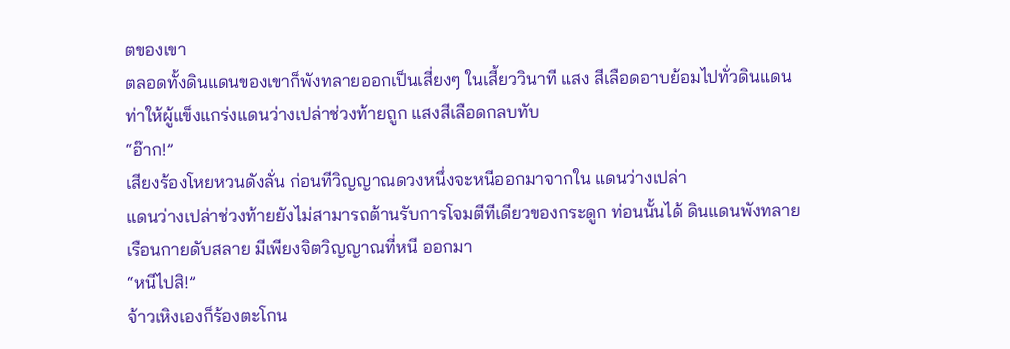ตของเขา
ตลอดทั้งดินแดนของเขาก็พังทลายออกเป็นเสี่ยงๆ ในเสี้ยววินาที แสง สีเลือดอาบย้อมไปทั่วดินแดน ท่าให้ผู้แข็งแกร่งแดนว่างเปล่าช่วงท้ายถูก แสงสีเลือดกลบทับ
“อ๊าก!”
เสียงร้องโหยหวนดังลั่น ก่อนทีวิญญาณดวงหนึ่งจะหนีออกมาจากใน แดนว่างเปล่า
แดนว่างเปล่าช่วงท้ายยังไม่สามารถต้านรับการโจมตีทีเดียวของกระดูก ท่อนนั้นได้ ดินแดนพังทลาย เรือนกายดับสลาย มีเพียงจิตวิญญาณที่หนี ออกมา
“หนีไปสิ!”
จ้าวเหิงเองก็ร้องตะโกน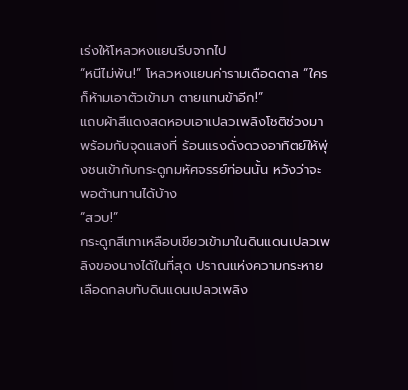เร่งให้โหลวหงแยนรีบจากไป
“หนีไม่พ้น!” โหลวหงแยนค่ารามเดือดดาล “ใครก็ห้ามเอาตัวเข้ามา ตายแทนข้าอีก!”
แถบผ้าสีแดงสดหอบเอาเปลวเพลิงโชติช่วงมาพร้อมกับจุดแสงที่ ร้อนแรงดั่งดวงอาทิตย์ให้พุ่งชนเข้ากับกระดูกมหัศจรรย์ท่อนนั้น หวังว่าจะ พอต้านทานได้บ้าง
“สวบ!”
กระดูกสีเทาเหลือบเขียวเข้ามาในดินแดนเปลวเพลิงของนางได้ในที่สุด ปราณแห่งความกระหายเลือดกลบทับดินแดนเปลวเพลิง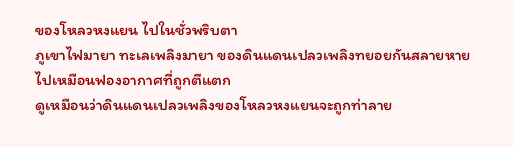ของโหลวหงแยน ไปในชั่วพริบตา
ภูเขาไฟมายา ทะเลเพลิงมายา ของดินแดนเปลวเพลิงทยอยกันสลายหายไปเหมือนฟองอากาศที่ถูกตีแตก
ดูเหมือนว่าดินแดนเปลวเพลิงของโหลวหงแยนจะถูกท่าลาย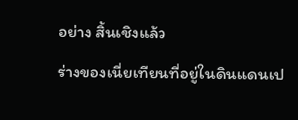อย่าง สิ้นเชิงแล้ว
ร่างของเนี่ยเทียนที่อยู่ในดินแดนเป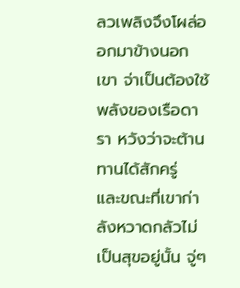ลวเพลิงจึงโผล่ออกมาข้างนอก เขา จ่าเป็นต้องใช้พลังของเรือดารา หวังว่าจะต้านทานได้สักครู่
และขณะที่เขาก่าลังหวาดกลัวไม่เป็นสุขอยู่นั้น จู่ๆ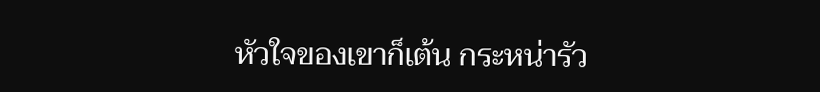หัวใจของเขาก็เต้น กระหน่ารัว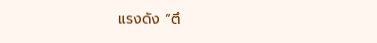แรงดัง “ตึ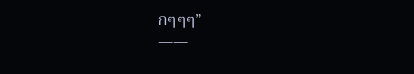กๆๆๆ”
——